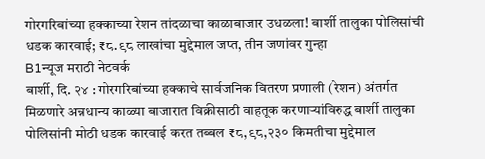गोरगरिबांच्या हक्काच्या रेशन तांदळाचा काळाबाजार उधळला! बार्शी तालुका पोलिसांची धडक कारवाई; ₹८.९८ लाखांचा मुद्देमाल जप्त, तीन जणांवर गुन्हा
B1न्यूज मराठी नेटवर्क
बार्शी, दि. २४ : गोरगरिबांच्या हक्काचे सार्वजनिक वितरण प्रणाली (रेशन) अंतर्गत मिळणारे अन्नधान्य काळ्या बाजारात विक्रीसाठी वाहतूक करणाऱ्यांविरुद्ध बार्शी तालुका पोलिसांनी मोठी धडक कारवाई करत तब्बल ₹८,९८,२३० किमतीचा मुद्देमाल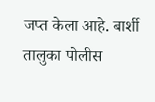जप्त केला आहे. बार्शी तालुका पोलीस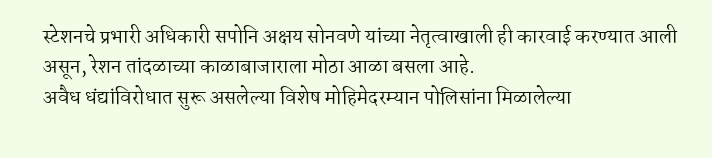स्टेशनचे प्रभारी अधिकारी सपोनि अक्षय सोनवणे यांच्या नेतृत्वाखाली ही कारवाई करण्यात आली असून, रेशन तांदळाच्या काळाबाजाराला मोठा आळा बसला आहे.
अवैध धंद्यांविरोधात सुरू असलेल्या विशेष मोहिमेदरम्यान पोलिसांना मिळालेल्या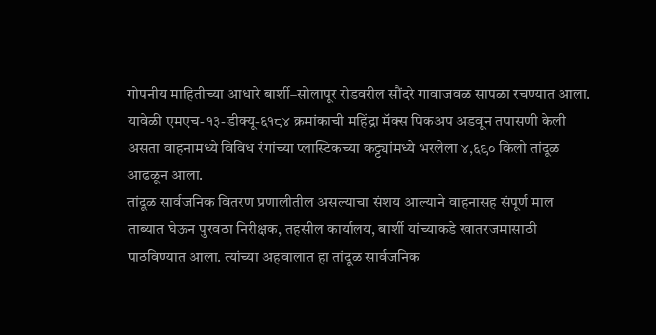गोपनीय माहितीच्या आधारे बार्शी–सोलापूर रोडवरील सौंदरे गावाजवळ सापळा रचण्यात आला. यावेळी एमएच-१३-डीक्यू-६१८४ क्रमांकाची महिंद्रा मॅक्स पिकअप अडवून तपासणी केली असता वाहनामध्ये विविध रंगांच्या प्लास्टिकच्या कट्ट्यांमध्ये भरलेला ४,६९० किलो तांदूळ आढळून आला.
तांदूळ सार्वजनिक वितरण प्रणालीतील असल्याचा संशय आल्याने वाहनासह संपूर्ण माल ताब्यात घेऊन पुरवठा निरीक्षक, तहसील कार्यालय, बार्शी यांच्याकडे खातरजमासाठी पाठविण्यात आला. त्यांच्या अहवालात हा तांदूळ सार्वजनिक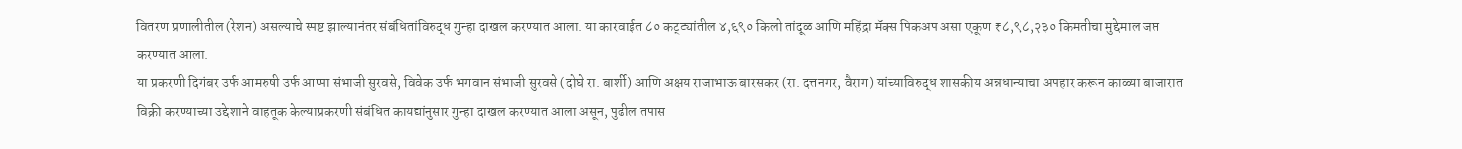वितरण प्रणालीतील (रेशन) असल्याचे स्पष्ट झाल्यानंतर संबंधितांविरुद्ध गुन्हा दाखल करण्यात आला. या कारवाईत ८० कट्ट्यांतील ४,६९० किलो तांदूळ आणि महिंद्रा मॅक्स पिकअप असा एकूण ₹८,९८,२३० किमतीचा मुद्देमाल जप्त करण्यात आला.
या प्रकरणी दिगंबर उर्फ आमरुषी उर्फ आप्पा संभाजी सुरवसे, विवेक उर्फ भगवान संभाजी सुरवसे (दोघे रा. बार्शी) आणि अक्षय राजाभाऊ बारसकर (रा. दत्तनगर, वैराग) यांच्याविरुद्ध शासकीय अन्नधान्याचा अपहार करून काळ्या बाजारात विक्री करण्याच्या उद्देशाने वाहतूक केल्याप्रकरणी संबंधित कायद्यांनुसार गुन्हा दाखल करण्यात आला असून, पुढील तपास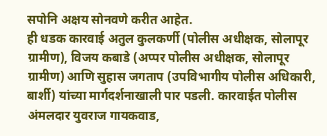सपोनि अक्षय सोनवणे करीत आहेत.
ही धडक कारवाई अतुल कुलकर्णी (पोलीस अधीक्षक, सोलापूर ग्रामीण), विजय कबाडे (अप्पर पोलीस अधीक्षक, सोलापूर ग्रामीण) आणि सुहास जगताप (उपविभागीय पोलीस अधिकारी, बार्शी) यांच्या मार्गदर्शनाखाली पार पडली. कारवाईत पोलीस अंमलदार युवराज गायकवाड,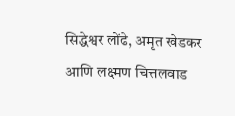सिद्धेश्वर लोंढे, अमृत खेडकर आणि लक्ष्मण चित्तलवाड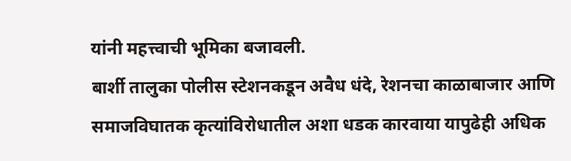यांनी महत्त्वाची भूमिका बजावली.
बार्शी तालुका पोलीस स्टेशनकडून अवैध धंदे, रेशनचा काळाबाजार आणि समाजविघातक कृत्यांविरोधातील अशा धडक कारवाया यापुढेही अधिक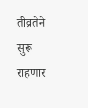तीव्रतेने सुरू राहणार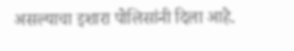असल्याचा इशारा पोलिसांनी दिला आहे.